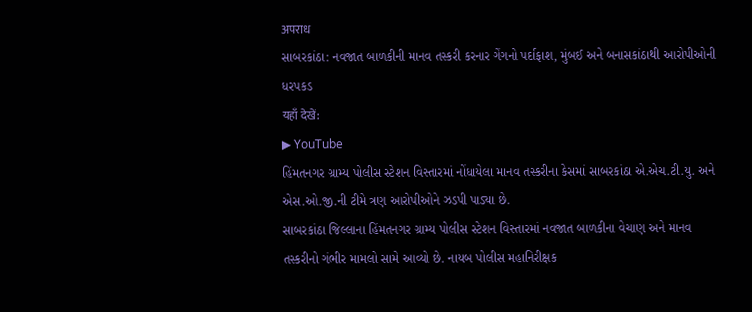अपराध
સાબરકાંઠા: નવજાત બાળકીની માનવ તસ્કરી કરનાર ગેંગનો પર્દાફાશ, મુંબઈ અને બનાસકાંઠાથી આરોપીઓની ધરપકડ
यहाँ देखें:
▶ YouTube
હિંમતનગર ગ્રામ્ય પોલીસ સ્ટેશન વિસ્તારમાં નોંધાયેલા માનવ તસ્કરીના કેસમાં સાબરકાંઠા એ.એચ.ટી.યુ. અને એસ.ઓ.જી.ની ટીમે ત્રણ આરોપીઓને ઝડપી પાડ્યા છે.
સાબરકાંઠા જિલ્લાના હિંમતનગર ગ્રામ્ય પોલીસ સ્ટેશન વિસ્તારમાં નવજાત બાળકીના વેચાણ અને માનવ તસ્કરીનો ગંભીર મામલો સામે આવ્યો છે. નાયબ પોલીસ મહાનિરીક્ષક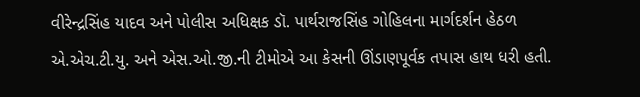વીરેન્દ્રસિંહ યાદવ અને પોલીસ અધિક્ષક ડૉ. પાર્થરાજસિંહ ગોહિલના માર્ગદર્શન હેઠળ એ.એચ.ટી.યુ. અને એસ.ઓ.જી.ની ટીમોએ આ કેસની ઊંડાણપૂર્વક તપાસ હાથ ધરી હતી.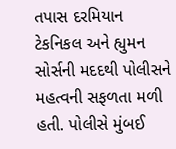તપાસ દરમિયાન ટેકનિકલ અને હ્યુમન સોર્સની મદદથી પોલીસને મહત્વની સફળતા મળી હતી. પોલીસે મુંબઈ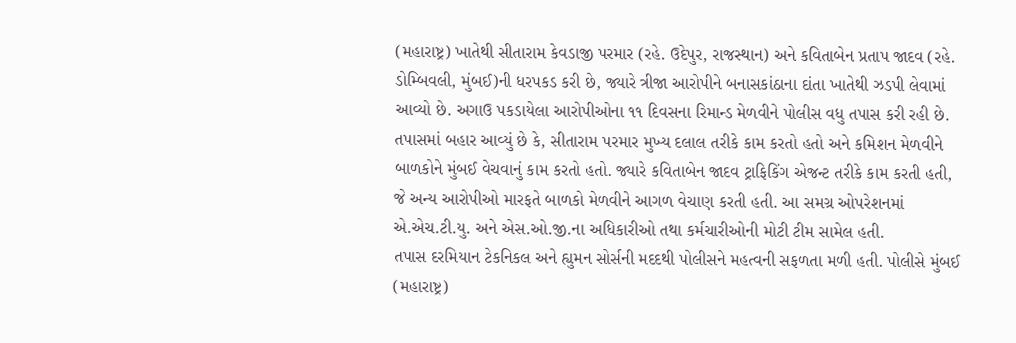(મહારાષ્ટ્ર) ખાતેથી સીતારામ કેવડાજી પરમાર (રહે. ઉદેપુર, રાજસ્થાન) અને કવિતાબેન પ્રતાપ જાદવ (રહે. ડોમ્બિવલી, મુંબઈ)ની ધરપકડ કરી છે, જ્યારે ત્રીજા આરોપીને બનાસકાંઠાના દાંતા ખાતેથી ઝડપી લેવામાં આવ્યો છે. અગાઉ પકડાયેલા આરોપીઓના ૧૧ દિવસના રિમાન્ડ મેળવીને પોલીસ વધુ તપાસ કરી રહી છે.
તપાસમાં બહાર આવ્યું છે કે, સીતારામ પરમાર મુખ્ય દલાલ તરીકે કામ કરતો હતો અને કમિશન મેળવીને બાળકોને મુંબઈ વેચવાનું કામ કરતો હતો. જ્યારે કવિતાબેન જાદવ ટ્રાફિકિંગ એજન્ટ તરીકે કામ કરતી હતી, જે અન્ય આરોપીઓ મારફતે બાળકો મેળવીને આગળ વેચાણ કરતી હતી. આ સમગ્ર ઓપરેશનમાં એ.એચ.ટી.યુ. અને એસ.ઓ.જી.ના અધિકારીઓ તથા કર્મચારીઓની મોટી ટીમ સામેલ હતી.
તપાસ દરમિયાન ટેકનિકલ અને હ્યુમન સોર્સની મદદથી પોલીસને મહત્વની સફળતા મળી હતી. પોલીસે મુંબઈ (મહારાષ્ટ્ર)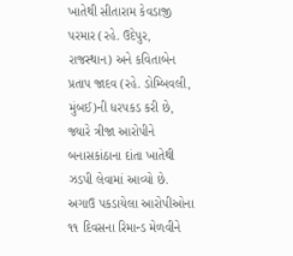ખાતેથી સીતારામ કેવડાજી પરમાર (રહે. ઉદેપુર, રાજસ્થાન) અને કવિતાબેન પ્રતાપ જાદવ (રહે. ડોમ્બિવલી, મુંબઈ)ની ધરપકડ કરી છે, જ્યારે ત્રીજા આરોપીને બનાસકાંઠાના દાંતા ખાતેથી ઝડપી લેવામાં આવ્યો છે. અગાઉ પકડાયેલા આરોપીઓના ૧૧ દિવસના રિમાન્ડ મેળવીને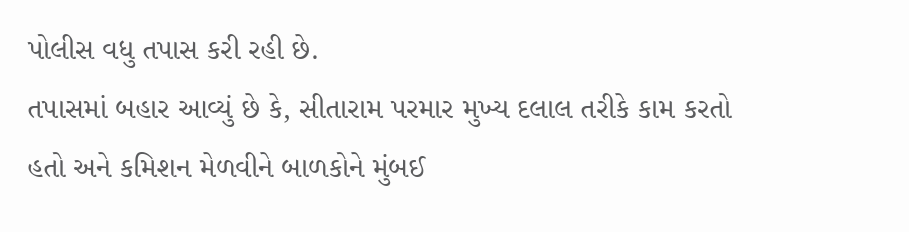પોલીસ વધુ તપાસ કરી રહી છે.
તપાસમાં બહાર આવ્યું છે કે, સીતારામ પરમાર મુખ્ય દલાલ તરીકે કામ કરતો હતો અને કમિશન મેળવીને બાળકોને મુંબઈ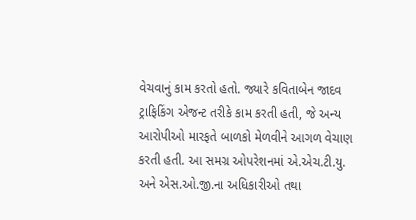વેચવાનું કામ કરતો હતો. જ્યારે કવિતાબેન જાદવ ટ્રાફિકિંગ એજન્ટ તરીકે કામ કરતી હતી, જે અન્ય આરોપીઓ મારફતે બાળકો મેળવીને આગળ વેચાણ કરતી હતી. આ સમગ્ર ઓપરેશનમાં એ.એચ.ટી.યુ. અને એસ.ઓ.જી.ના અધિકારીઓ તથા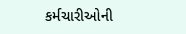કર્મચારીઓની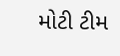મોટી ટીમ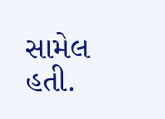સામેલ હતી.